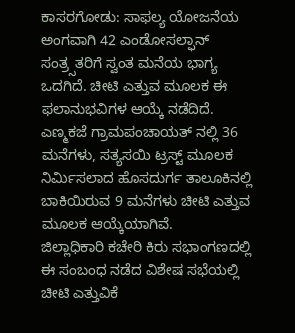ಕಾಸರಗೋಡು: ಸಾಫಲ್ಯ ಯೋಜನೆಯ ಅಂಗವಾಗಿ 42 ಎಂಡೋಸಲ್ಫಾನ್ ಸಂತ್ರ್ಸತರಿಗೆ ಸ್ವಂತ ಮನೆಯ ಭಾಗ್ಯ ಒದಗಿದೆ. ಚೀಟಿ ಎತ್ತುವ ಮೂಲಕ ಈ ಫಲಾನುಭವಿಗಳ ಆಯ್ಕೆ ನಡೆದಿದೆ. ಎಣ್ಮಕಜೆ ಗ್ರಾಮಪಂಚಾಯತ್ ನಲ್ಲಿ 36 ಮನೆಗಳು, ಸತ್ಯಸಯಿ ಟ್ರಸ್ಟ್ ಮೂಲಕ ನಿರ್ಮಿಸಲಾದ ಹೊಸದುರ್ಗ ತಾಲೂಕಿನಲ್ಲಿ ಬಾಕಿಯಿರುವ 9 ಮನೆಗಳು ಚೀಟಿ ಎತ್ತುವ ಮೂಲಕ ಆಯ್ಕೆಯಾಗಿವೆ.
ಜಿಲ್ಲಾಧಿಕಾರಿ ಕಚೇರಿ ಕಿರು ಸಭಾಂಗಣದಲ್ಲಿ ಈ ಸಂಬಂಧ ನಡೆದ ವಿಶೇಷ ಸಭೆಯಲ್ಲಿ ಚೀಟಿ ಎತ್ತುವಿಕೆ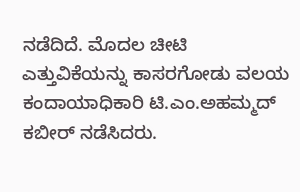ನಡೆದಿದೆ. ಮೊದಲ ಚೀಟಿ ಎತ್ತುವಿಕೆಯನ್ನು ಕಾಸರಗೋಡು ವಲಯ ಕಂದಾಯಾಧಿಕಾರಿ ಟಿ.ಎಂ.ಅಹಮ್ಮದ್ ಕಬೀರ್ ನಡೆಸಿದರು.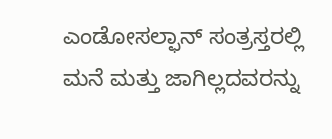ಎಂಡೋಸಲ್ಫಾನ್ ಸಂತ್ರಸ್ತರಲ್ಲಿ ಮನೆ ಮತ್ತು ಜಾಗಿಲ್ಲದವರನ್ನು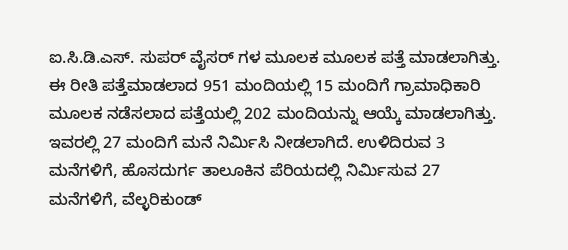ಐ.ಸಿ.ಡಿ.ಎಸ್. ಸುಪರ್ ವೈಸರ್ ಗಳ ಮೂಲಕ ಮೂಲಕ ಪತ್ತೆ ಮಾಡಲಾಗಿತ್ತು. ಈ ರೀತಿ ಪತ್ತೆಮಾಡಲಾದ 951 ಮಂದಿಯಲ್ಲಿ 15 ಮಂದಿಗೆ ಗ್ರಾಮಾಧಿಕಾರಿ ಮೂಲಕ ನಡೆಸಲಾದ ಪತ್ತೆಯಲ್ಲಿ 202 ಮಂದಿಯನ್ನು ಆಯ್ಕೆ ಮಾಡಲಾಗಿತ್ತು. ಇವರಲ್ಲಿ 27 ಮಂದಿಗೆ ಮನೆ ನಿರ್ಮಿಸಿ ನೀಡಲಾಗಿದೆ. ಉಳಿದಿರುವ 3 ಮನೆಗಳಿಗೆ, ಹೊಸದುರ್ಗ ತಾಲೂಕಿನ ಪೆರಿಯದಲ್ಲಿ ನಿರ್ಮಿಸುವ 27 ಮನೆಗಳಿಗೆ, ವೆಲ್ಳರಿಕುಂಡ್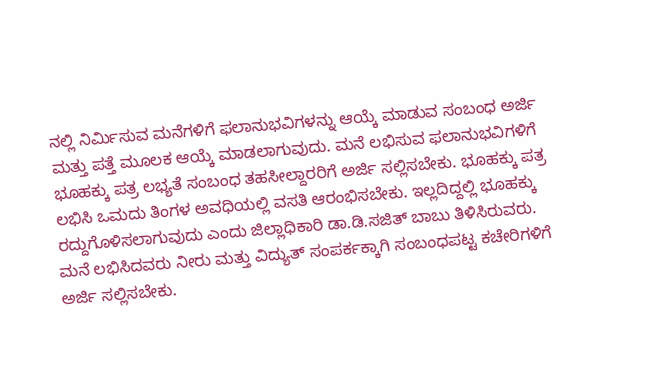ನಲ್ಲಿ ನಿರ್ಮಿಸುವ ಮನೆಗಳಿಗೆ ಫಲಾನುಭವಿಗಳನ್ನು ಆಯ್ಕೆ ಮಾಡುವ ಸಂಬಂಧ ಅರ್ಜಿ ಮತ್ತು ಪತ್ತೆ ಮೂಲಕ ಆಯ್ಕೆ ಮಾಡಲಾಗುವುದು. ಮನೆ ಲಭಿಸುವ ಫಲಾನುಭವಿಗಳಿಗೆ ಭೂಹಕ್ಕು ಪತ್ರ ಲಭ್ಯತೆ ಸಂಬಂಧ ತಹಸೀಲ್ದಾರರಿಗೆ ಅರ್ಜಿ ಸಲ್ಲಿಸಬೇಕು. ಭೂಹಕ್ಕು ಪತ್ರ ಲಭಿಸಿ ಒಮದು ತಿಂಗಳ ಅವಧಿಯಲ್ಲಿ ವಸತಿ ಆರಂಭಿಸಬೇಕು. ಇಲ್ಲದಿದ್ದಲ್ಲಿ ಭೂಹಕ್ಕು ರದ್ದುಗೊಳಿಸಲಾಗುವುದು ಎಂದು ಜಿಲ್ಲಾಧಿಕಾರಿ ಡಾ.ಡಿ.ಸಜಿತ್ ಬಾಬು ತಿಳಿಸಿರುವರು. ಮನೆ ಲಭಿಸಿದವರು ನೀರು ಮತ್ತು ವಿದ್ಯುತ್ ಸಂಪರ್ಕಕ್ಕಾಗಿ ಸಂಬಂಧಪಟ್ಟ ಕಚೇರಿಗಳಿಗೆ ಅರ್ಜಿ ಸಲ್ಲಿಸಬೇಕು.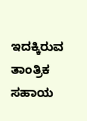ಇದಕ್ಕಿರುವ ತಾಂತ್ರಿಕ ಸಹಾಯ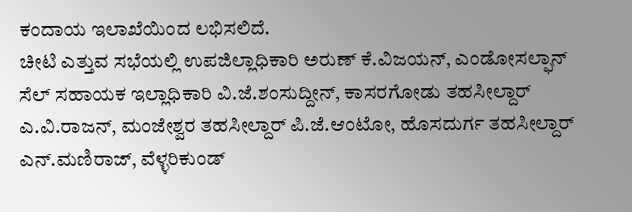ಕಂದಾಯ ಇಲಾಖೆಯಿಂದ ಲಭಿಸಲಿದೆ.
ಚೀಟಿ ಎತ್ತುವ ಸಭೆಯಲ್ಲಿ ಉಪಜಿಲ್ಲಾಧಿಕಾರಿ ಅರುಣ್ ಕೆ.ವಿಜಯನ್, ಎಂಡೋಸಲ್ಫಾನ್ ಸೆಲ್ ಸಹಾಯಕ ಇಲ್ಲಾಧಿಕಾರಿ ವಿ.ಜೆ.ಶಂಸುದ್ದೀನ್, ಕಾಸರಗೋಡು ತಹಸೀಲ್ದಾರ್ ಎ.ವಿ.ರಾಜನ್, ಮಂಜೇಶ್ವರ ತಹಸೀಲ್ದಾರ್ ಪಿ.ಜೆ.ಆಂಟೋ, ಹೊಸದುರ್ಗ ತಹಸೀಲ್ದಾರ್ ಎನ್.ಮಣಿರಾಜ್, ವೆಳ್ಳರಿಕುಂಡ್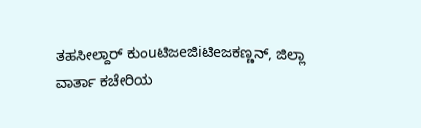ತಹಸೀಲ್ದಾರ್ ಕುಂuಟಿಜeಜಿiಟಿeಜಕಣ್ಣನ್, ಜಿಲ್ಲಾ ವಾರ್ತಾ ಕಚೇರಿಯ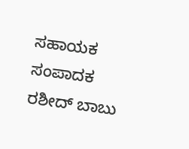ಸಹಾಯಕ ಸಂಪಾದಕ ರಶೀದ್ ಬಾಬು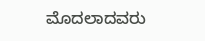ಮೊದಲಾದವರು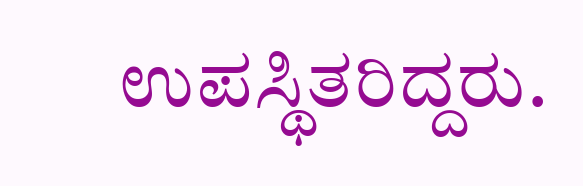ಉಪಸ್ಥಿತರಿದ್ದರು.